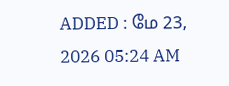ADDED : மே 23, 2026 05:24 AM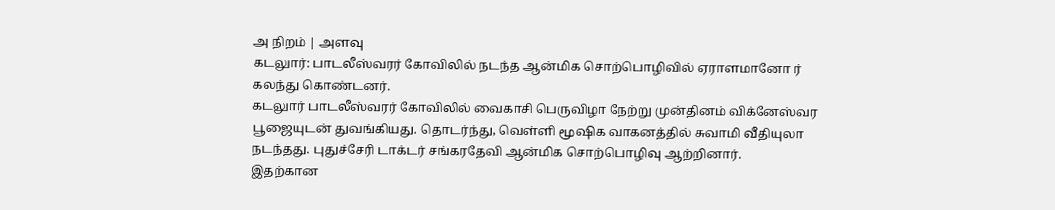அ நிறம் | அளவு
கடலுார்: பாடலீஸ்வரர் கோவிலில் நடந்த ஆன்மிக சொற்பொழிவில் ஏராளமானோ ர் கலந்து கொண்டனர்.
கடலுார் பாடலீஸ்வரர் கோவிலில் வைகாசி பெருவிழா நேற்று முன்தினம் விக்னேஸ்வர பூஜையுடன் துவங்கியது. தொடர்ந்து, வெள்ளி மூஷிக வாகனத்தில் சுவாமி வீதியுலா நடந்தது. புதுச்சேரி டாக்டர் சங்கரதேவி ஆன்மிக சொற்பொழிவு ஆற்றினார்.
இதற்கான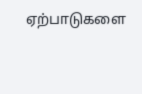ஏற்பாடுகளை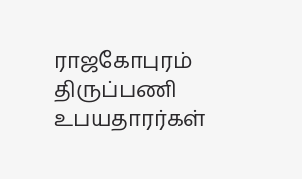ராஜகோபுரம் திருப்பணி உபயதாரர்கள்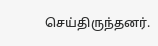செய்திருந்தனர்.